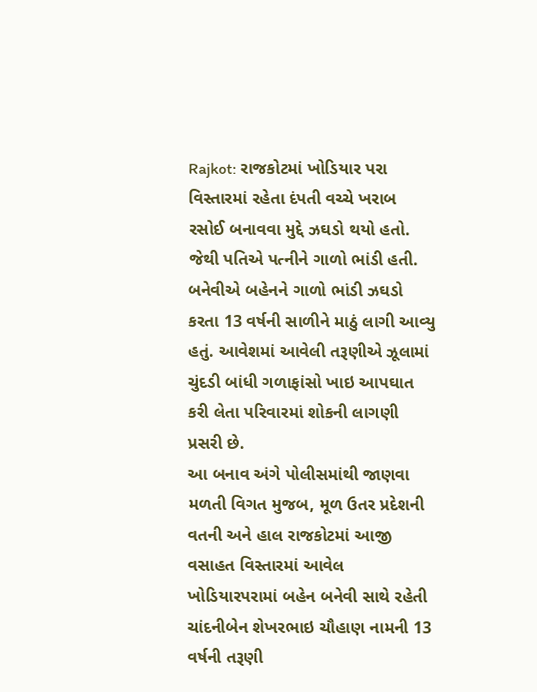Rajkot: રાજકોટમાં ખોડિયાર પરા વિસ્તારમાં રહેતા દંપતી વચ્ચે ખરાબ રસોઈ બનાવવા મુદ્દે ઝઘડો થયો હતો. જેથી પતિએ પત્નીને ગાળો ભાંડી હતી. બનેવીએ બહેનને ગાળો ભાંડી ઝઘડો કરતા 13 વર્ષની સાળીને માઠું લાગી આવ્યુ હતું. આવેશમાં આવેલી તરૂણીએ ઝૂલામાં ચુંદડી બાંધી ગળાફાંસો ખાઇ આપઘાત કરી લેતા પરિવારમાં શોકની લાગણી પ્રસરી છે.
આ બનાવ અંગે પોલીસમાંથી જાણવા મળતી વિગત મુજબ, મૂળ ઉતર પ્રદેશની વતની અને હાલ રાજકોટમાં આજી વસાહત વિસ્તારમાં આવેલ ખોડિયારપરામાં બહેન બનેવી સાથે રહેતી ચાંદનીબેન શેખરભાઇ ચૌહાણ નામની 13 વર્ષની તરૂણી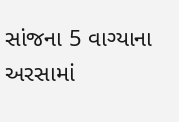સાંજના 5 વાગ્યાના અરસામાં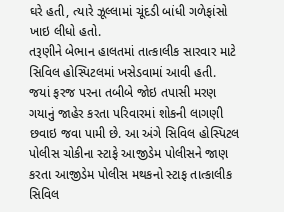ઘરે હતી, ત્યારે ઝૂલ્લામાં ચૂંદડી બાંધી ગળેફાંસો ખાઇ લીધો હતો.
તરૂણીને બેભાન હાલતમાં તાત્કાલીક સારવાર માટે સિવિલ હોસ્પિટલમાં ખસેડવામાં આવી હતી. જયાં ફરજ પરના તબીબે જોઇ તપાસી મરણ ગયાનું જાહેર કરતા પરિવારમાં શોકની લાગણી છવાઇ જવા પામી છે. આ અંગે સિવિલ હોસ્પિટલ પોલીસ ચોકીના સ્ટાફે આજીડેમ પોલીસને જાણ કરતા આજીડેમ પોલીસ મથકનો સ્ટાફ તાત્કાલીક સિવિલ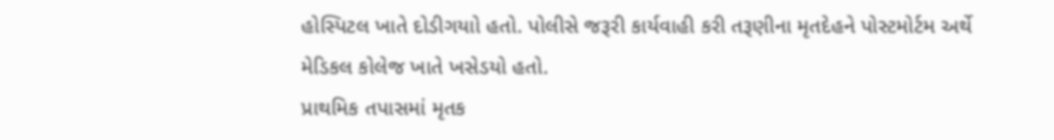હોસ્પિટલ ખાતે દોડીગયાો હતો. પોલીસે જરૂરી કાર્યવાહી કરી તરૂણીના મૃતદેહને પોસ્ટમોર્ટમ અર્થે મેડિકલ કોલેજ ખાતે ખસેડયો હતો.
પ્રાથમિક તપાસમાં મૃતક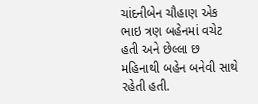ચાંદનીબેન ચૌહાણ એક ભાઇ ત્રણ બહેનમાં વચેટ હતી અને છેલ્લા છ મહિનાથી બહેન બનેવી સાથે રહેતી હતી.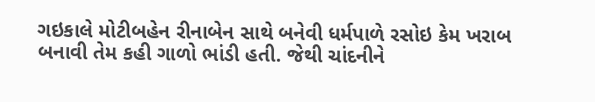ગઇકાલે મોટીબહેન રીનાબેન સાથે બનેવી ધર્મપાળે રસોઇ કેમ ખરાબ બનાવી તેમ કહી ગાળો ભાંડી હતી. જેથી ચાંદનીને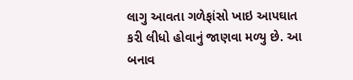લાગુ આવતા ગળેફાંસો ખાઇ આપઘાત કરી લીધો હોવાનું જાણવા મળ્યુ છે. આ બનાવ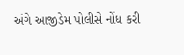અંગે આજીડેમ પોલીસે નોંધ કરી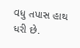વધુ તપાસ હાથ ધરી છે.